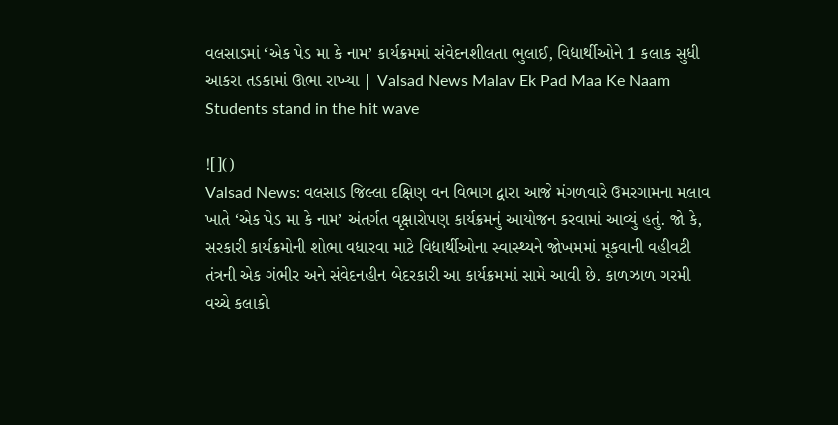વલસાડમાં ‘એક પેડ મા કે નામ’ કાર્યક્રમમાં સંવેદનશીલતા ભુલાઈ, વિદ્યાર્થીઓને 1 કલાક સુધી આકરા તડકામાં ઊભા રાખ્યા | Valsad News Malav Ek Pad Maa Ke Naam Students stand in the hit wave

![]()
Valsad News: વલસાડ જિલ્લા દક્ષિણ વન વિભાગ દ્વારા આજે મંગળવારે ઉમરગામના મલાવ ખાતે ‘એક પેડ મા કે નામ’ અંતર્ગત વૃક્ષારોપણ કાર્યક્રમનું આયોજન કરવામાં આવ્યું હતું. જો કે, સરકારી કાર્યક્રમોની શોભા વધારવા માટે વિદ્યાર્થીઓના સ્વાસ્થ્યને જોખમમાં મૂકવાની વહીવટી તંત્રની એક ગંભીર અને સંવેદનહીન બેદરકારી આ કાર્યક્રમમાં સામે આવી છે. કાળઝાળ ગરમી વચ્ચે કલાકો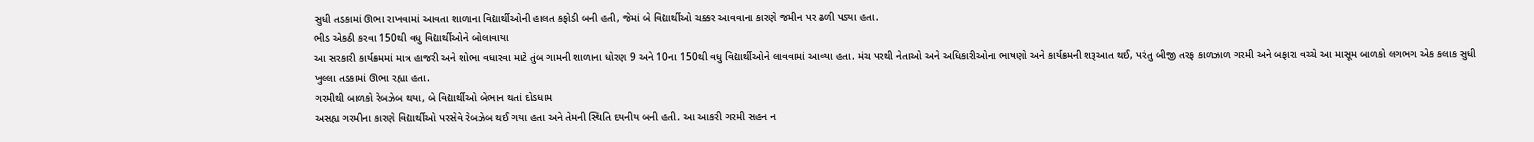સુધી તડકામાં ઊભા રાખવામાં આવતા શાળાના વિદ્યાર્થીઓની હાલત કફોડી બની હતી, જેમાં બે વિદ્યાર્થીઓ ચક્કર આવવાના કારણે જમીન પર ઢળી પડ્યા હતા.
ભીડ એકઠી કરવા 150થી વધુ વિદ્યાર્થીઓને બોલાવાયા
આ સરકારી કાર્યક્રમમાં માત્ર હાજરી અને શોભા વધારવા માટે તુંબ ગામની શાળાના ધોરણ 9 અને 10ના 150થી વધુ વિદ્યાર્થીઓને લાવવામાં આવ્યા હતા. મંચ પરથી નેતાઓ અને અધિકારીઓના ભાષણો અને કાર્યક્રમની શરૂઆત થઈ, પરંતુ બીજી તરફ કાળઝાળ ગરમી અને બફારા વચ્ચે આ માસૂમ બાળકો લગભગ એક કલાક સુધી ખુલ્લા તડકામાં ઊભા રહ્યા હતા.
ગરમીથી બાળકો રેબઝેબ થયા, બે વિદ્યાર્થીઓ બેભાન થતાં દોડધામ
અસહ્ય ગરમીના કારણે વિદ્યાર્થીઓ પરસેવે રેબઝેબ થઈ ગયા હતા અને તેમની સ્થિતિ દયનીય બની હતી. આ આકરી ગરમી સહન ન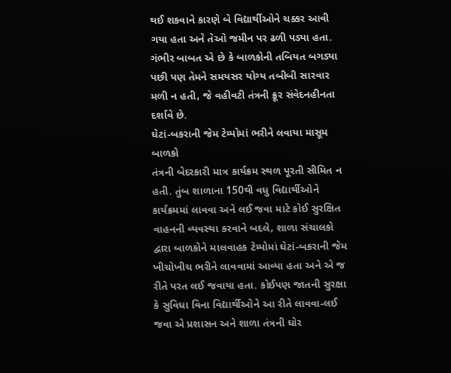થઈ શકવાને કારણે બે વિદ્યાર્થીઓને ચક્કર આવી ગયા હતા અને તેઓ જમીન પર ઢળી પડ્યા હતા. ગંભીર બાબત એ છે કે બાળકોની તબિયત બગડ્યા પછી પણ તેમને સમયસર યોગ્ય તબીબી સારવાર મળી ન હતી, જે વહીવટી તંત્રની ક્રૂર સંવેદનહીનતા દર્શાવે છે.
ઘેટાં-બકરાની જેમ ટેમ્પોમાં ભરીને લવાયા માસૂમ બાળકો
તંત્રની બેદરકારી માત્ર કાર્યક્રમ સ્થળ પૂરતી સીમિત ન હતી. તુંબ શાળાના 150થી વધુ વિદ્યાર્થીઓને કાર્યક્રમમાં લાવવા અને લઈ જવા માટે કોઈ સુરક્ષિત વાહનની વ્યવસ્થા કરવાને બદલે, શાળા સંચાલકો દ્વારા બાળકોને માલવાહક ટેમ્પોમાં ઘેટાં-બકરાની જેમ ખીચોખીચ ભરીને લાવવામાં આવ્યા હતા અને એ જ રીતે પરત લઈ જવાયા હતા. કોઈપણ જાતની સુરક્ષા કે સુવિધા વિના વિદ્યાર્થીઓને આ રીતે લાવવા-લઈ જવા એ પ્રશાસન અને શાળા તંત્રની ઘોર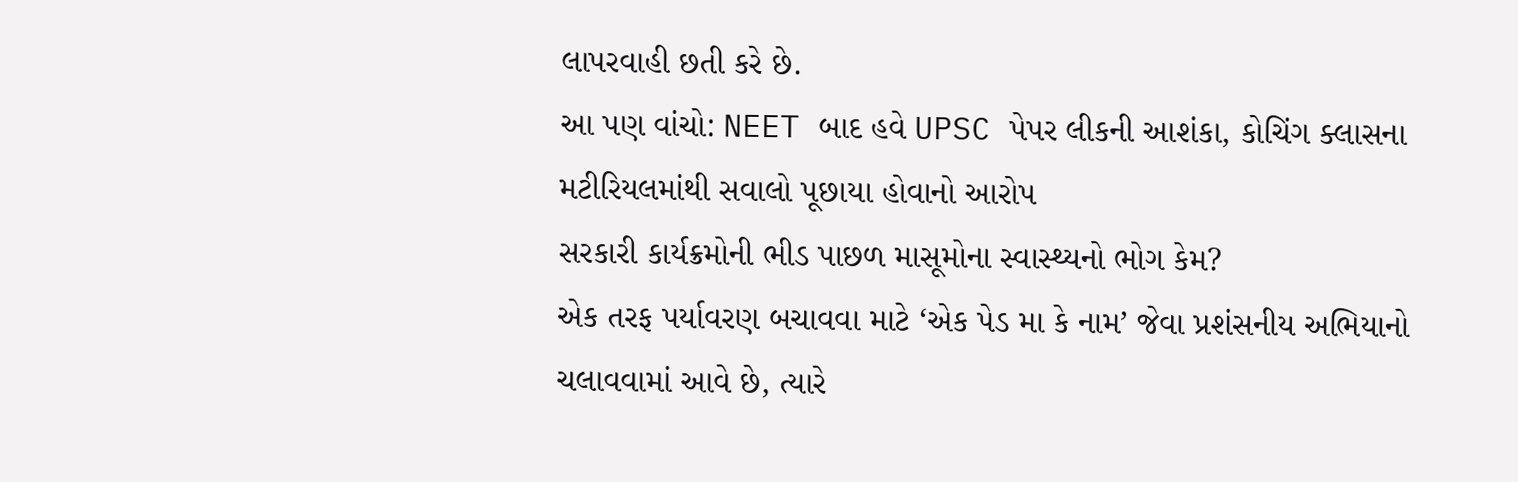લાપરવાહી છતી કરે છે.
આ પણ વાંચો: NEET બાદ હવે UPSC પેપર લીકની આશંકા, કોચિંગ ક્લાસના મટીરિયલમાંથી સવાલો પૂછાયા હોવાનો આરોપ
સરકારી કાર્યક્રમોની ભીડ પાછળ માસૂમોના સ્વાસ્થ્યનો ભોગ કેમ?
એક તરફ પર્યાવરણ બચાવવા માટે ‘એક પેડ મા કે નામ’ જેવા પ્રશંસનીય અભિયાનો ચલાવવામાં આવે છે, ત્યારે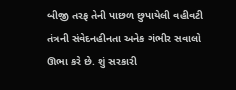બીજી તરફ તેની પાછળ છુપાયેલી વહીવટી તંત્રની સંવેદનહીનતા અનેક ગંભીર સવાલો ઊભા કરે છે. શું સરકારી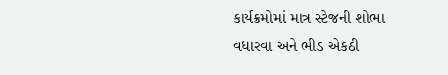કાર્યક્રમોમાં માત્ર સ્ટેજની શોભા વધારવા અને ભીડ એકઠી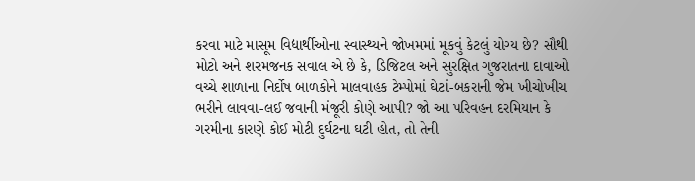કરવા માટે માસૂમ વિદ્યાર્થીઓના સ્વાસ્થ્યને જોખમમાં મૂકવું કેટલું યોગ્ય છે? સૌથી મોટો અને શરમજનક સવાલ એ છે કે, ડિજિટલ અને સુરક્ષિત ગુજરાતના દાવાઓ વચ્ચે શાળાના નિર્દોષ બાળકોને માલવાહક ટેમ્પોમાં ઘેટાં-બકરાની જેમ ખીચોખીચ ભરીને લાવવા-લઈ જવાની મંજૂરી કોણે આપી? જો આ પરિવહન દરમિયાન કે ગરમીના કારણે કોઈ મોટી દુર્ઘટના ઘટી હોત, તો તેની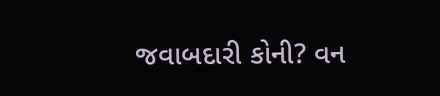જવાબદારી કોની? વન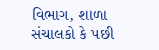વિભાગ, શાળા સંચાલકો કે પછી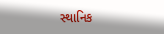સ્થાનિક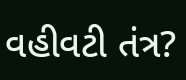વહીવટી તંત્ર?